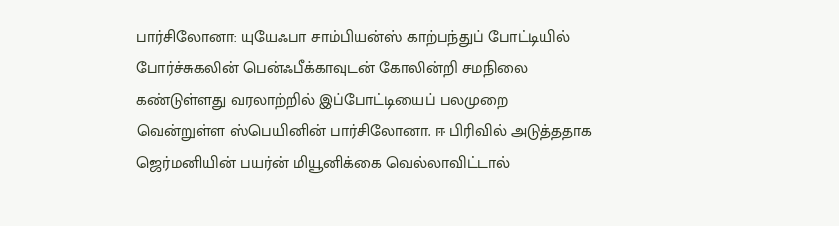பார்சிலோனா: யுயேஃபா சாம்பியன்ஸ் காற்பந்துப் போட்டியில் போர்ச்சுகலின் பென்ஃபீக்காவுடன் கோலின்றி சமநிலை கண்டுள்ளது வரலாற்றில் இப்போட்டியைப் பலமுறை வென்றுள்ள ஸ்பெயினின் பார்சிலோனா. ஈ பிரிவில் அடுத்ததாக ஜெர்மனியின் பயர்ன் மியூனிக்கை வெல்லாவிட்டால்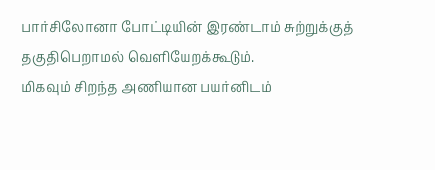பார்சிலோனா போட்டியின் இரண்டாம் சுற்றுக்குத் தகுதிபெறாமல் வெளியேறக்கூடும்.
மிகவும் சிறந்த அணியான பயர்னிடம்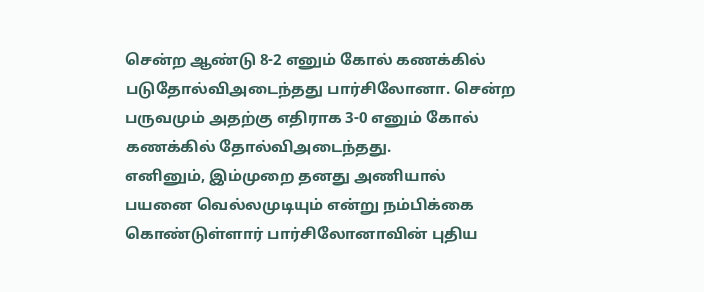சென்ற ஆண்டு 8-2 எனும் கோல் கணக்கில் படுதோல்விஅடைந்தது பார்சிலோனா. சென்ற பருவமும் அதற்கு எதிராக 3-0 எனும் கோல் கணக்கில் தோல்விஅடைந்தது.
எனினும், இம்முறை தனது அணியால் பயனை வெல்லமுடியும் என்று நம்பிக்கை கொண்டுள்ளார் பார்சிலோனாவின் புதிய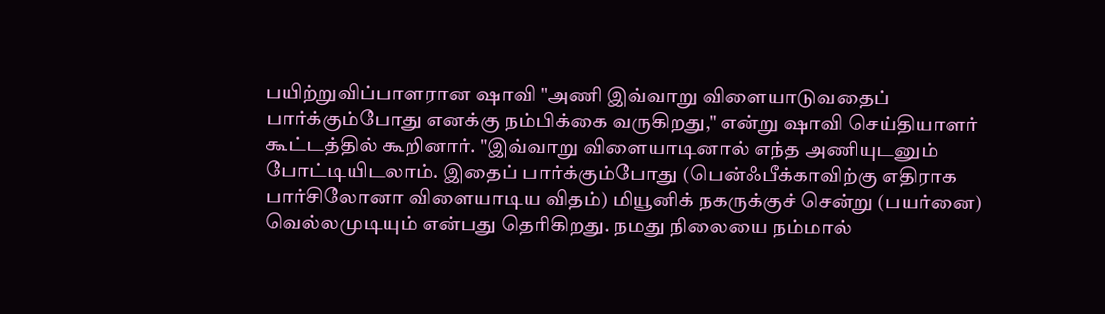பயிற்றுவிப்பாளரான ஷாவி "அணி இவ்வாறு விளையாடுவதைப் பார்க்கும்போது எனக்கு நம்பிக்கை வருகிறது," என்று ஷாவி செய்தியாளர் கூட்டத்தில் கூறினார். "இவ்வாறு விளையாடினால் எந்த அணியுடனும் போட்டியிடலாம். இதைப் பார்க்கும்போது (பென்ஃபீக்காவிற்கு எதிராக பார்சிலோனா விளையாடிய விதம்) மியூனிக் நகருக்குச் சென்று (பயர்னை) வெல்லமுடியும் என்பது தெரிகிறது. நமது நிலையை நம்மால்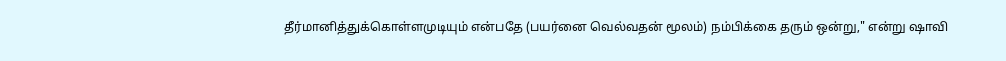தீர்மானித்துக்கொள்ளமுடியும் என்பதே (பயர்னை வெல்வதன் மூலம்) நம்பிக்கை தரும் ஒன்று," என்று ஷாவி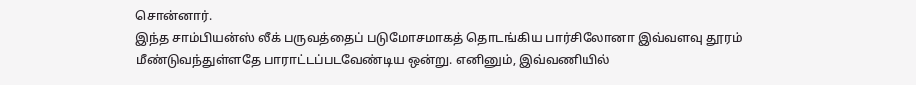சொன்னார்.
இந்த சாம்பியன்ஸ் லீக் பருவத்தைப் படுமோசமாகத் தொடங்கிய பார்சிலோனா இவ்வளவு தூரம் மீண்டுவந்துள்ளதே பாராட்டப்படவேண்டிய ஒன்று. எனினும், இவ்வணியில்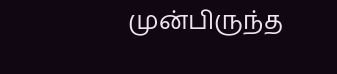முன்பிருந்த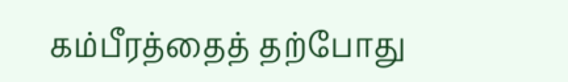கம்பீரத்தைத் தற்போது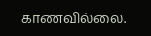காணவில்லை.